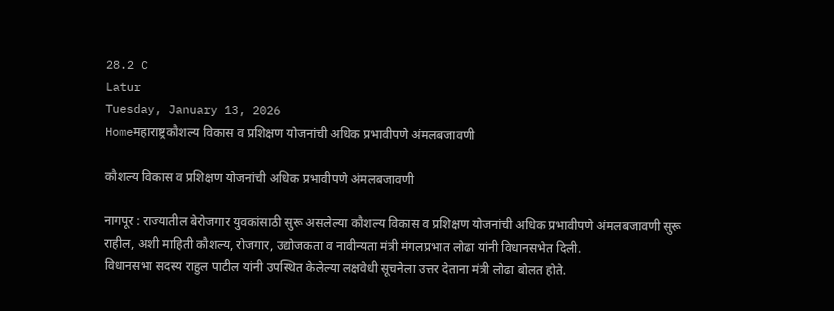28.2 C
Latur
Tuesday, January 13, 2026
Homeमहाराष्ट्रकौशल्य विकास व प्रशिक्षण योजनांची अधिक प्रभावीपणे अंमलबजावणी

कौशल्य विकास व प्रशिक्षण योजनांची अधिक प्रभावीपणे अंमलबजावणी

नागपूर : राज्यातील बेरोजगार युवकांसाठी सुरू असलेल्या कौशल्य विकास व प्रशिक्षण योजनांची अधिक प्रभावीपणे अंमलबजावणी सुरू राहील, अशी माहिती कौशल्य, रोजगार, उद्योजकता व नावीन्यता मंत्री मंगलप्रभात लोढा यांनी विधानसभेत दिली.
विधानसभा सदस्य राहुल पाटील यांनी उपस्थित केलेल्या लक्षवेधी सूचनेला उत्तर देताना मंत्री लोढा बोलत होते.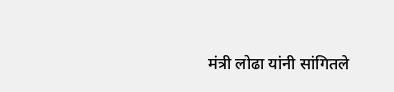मंत्री लोढा यांनी सांगितले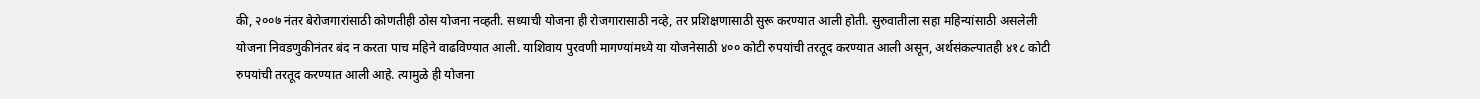की, २००७ नंतर बेरोजगारांसाठी कोणतीही ठोस योजना नव्हती. सध्याची योजना ही रोजगारासाठी नव्हे, तर प्रशिक्षणासाठी सुरू करण्यात आली होती. सुरुवातीला सहा महिन्यांसाठी असलेली योजना निवडणुकीनंतर बंद न करता पाच महिने वाढविण्यात आली. याशिवाय पुरवणी मागण्यांमध्ये या योजनेसाठी ४०० कोटी रुपयांची तरतूद करण्यात आली असून, अर्थसंकल्पातही ४१८ कोटी रुपयांची तरतूद करण्यात आली आहे. त्यामुळे ही योजना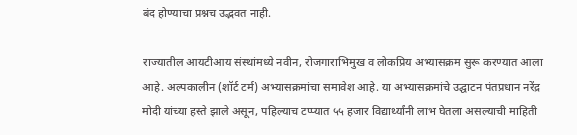बंद होण्याचा प्रश्नच उद्भवत नाही.

राज्यातील आयटीआय संस्थांमध्ये नवीन, रोजगाराभिमुख व लोकप्रिय अभ्यासक्रम सुरू करण्यात आला आहे. अल्पकालीन (शॉर्ट टर्म) अभ्यासक्रमांचा समावेश आहे. या अभ्यासक्रमांचे उद्घाटन पंतप्रधान नरेंद्र मोदी यांच्या हस्ते झाले असून, पहिल्याच टप्प्यात ५५ हजार विद्यार्थ्यांनी लाभ घेतला असल्याची माहिती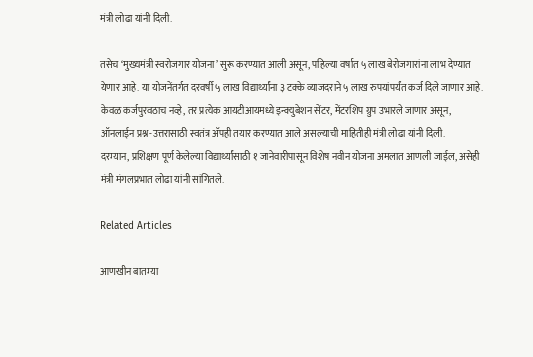मंत्री लोढा यांनी दिली.

तसेच ‘मुख्यमंत्री स्वरोजगार योजना’ सुरू करण्यात आली असून, पहिल्या वर्षात ५ लाख बेरोजगारांना लाभ देण्यात येणार आहे. या योजनेंतर्गत दरवर्षी ५ लाख विद्यार्थ्यांना ३ टक्के व्याजदराने ५ लाख रुपयांपर्यंत कर्ज दिले जाणार आहे. केवळ कर्जपुरवठाच नव्हे, तर प्रत्येक आयटीआयमध्ये इन्क्युबेशन सेंटर, मेंटरशिप ग्रुप उभारले जाणार असून, ऑनलाईन प्रश्न-उत्तरासाठी स्वतंत्र अ‍ॅपही तयार करण्यात आले असल्याची माहितीही मंत्री लोढा यांनी दिली.
दरम्यान, प्रशिक्षण पूर्ण केलेल्या विद्यार्थ्यांसाठी १ जानेवारीपासून विशेष नवीन योजना अमलात आणली जाईल, असेही मंत्री मंगलप्रभात लोढा यांनी सांगितले.

Related Articles

आणखीन बातम्या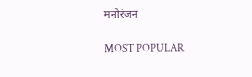मनोरंजन

MOST POPULAR